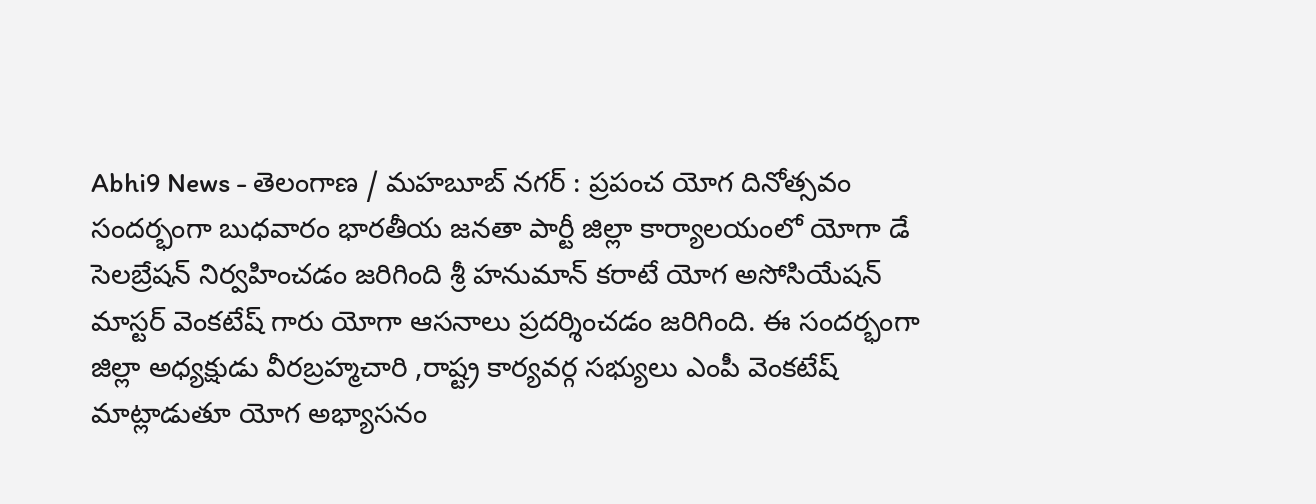Abhi9 News - తెలంగాణ / మహబూబ్ నగర్ : ప్రపంచ యోగ దినోత్సవం సందర్భంగా బుధవారం భారతీయ జనతా పార్టీ జిల్లా కార్యాలయంలో యోగా డే సెలబ్రేషన్ నిర్వహించడం జరిగింది శ్రీ హనుమాన్ కరాటే యోగ అసోసియేషన్ మాస్టర్ వెంకటేష్ గారు యోగా ఆసనాలు ప్రదర్శించడం జరిగింది. ఈ సందర్భంగా జిల్లా అధ్యక్షుడు వీరబ్రహ్మచారి ,రాష్ట్ర కార్యవర్గ సభ్యులు ఎంపీ వెంకటేష్ మాట్లాడుతూ యోగ అభ్యాసనం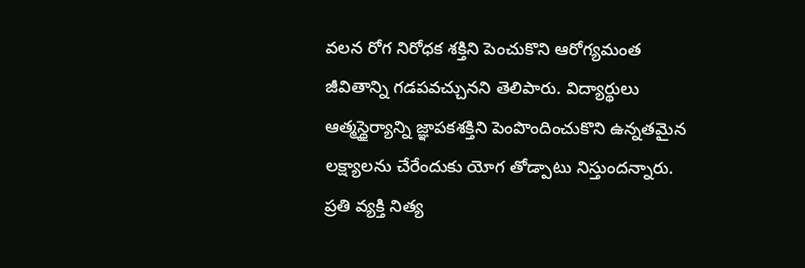వలన రోగ నిరోధక శక్తిని పెంచుకొని ఆరోగ్యమంత జీవితాన్ని గడపవచ్చునని తెలిపారు. విద్యార్థులు ఆత్మస్థైర్యాన్ని జ్ఞాపకశక్తిని పెంపొందించుకొని ఉన్నతమైన లక్ష్యాలను చేరేందుకు యోగ తోడ్పాటు నిస్తుందన్నారు. ప్రతి వ్యక్తి నిత్య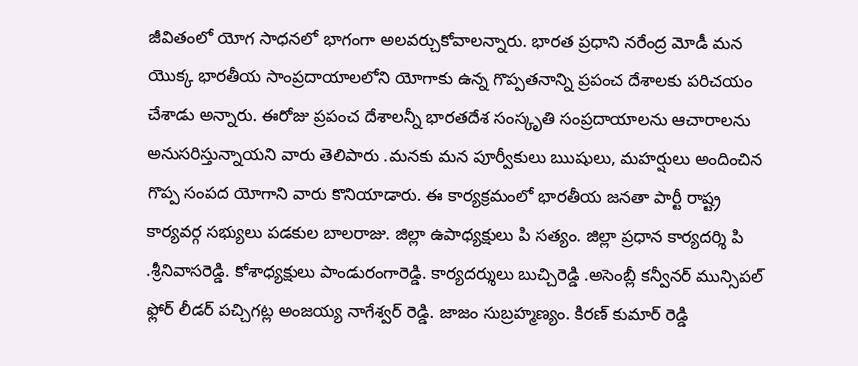జీవితంలో యోగ సాధనలో భాగంగా అలవర్చుకోవాలన్నారు. భారత ప్రధాని నరేంద్ర మోడీ మన యొక్క భారతీయ సాంప్రదాయాలలోని యోగాకు ఉన్న గొప్పతనాన్ని ప్రపంచ దేశాలకు పరిచయం చేశాడు అన్నారు. ఈరోజు ప్రపంచ దేశాలన్నీ భారతదేశ సంస్కృతి సంప్రదాయాలను ఆచారాలను అనుసరిస్తున్నాయని వారు తెలిపారు .మనకు మన పూర్వీకులు ఋషులు, మహర్షులు అందించిన గొప్ప సంపద యోగాని వారు కొనియాడారు. ఈ కార్యక్రమంలో భారతీయ జనతా పార్టీ రాష్ట్ర కార్యవర్గ సభ్యులు పడకుల బాలరాజు. జిల్లా ఉపాధ్యక్షులు పి సత్యం. జిల్లా ప్రధాన కార్యదర్శి పి .శ్రీనివాసరెడ్డి. కోశాధ్యక్షులు పాండురంగారెడ్డి. కార్యదర్శులు బుచ్చిరెడ్డి .అసెంబ్లీ కన్వీనర్ మున్సిపల్ ఫ్లోర్ లీడర్ పచ్చిగట్ల అంజయ్య నాగేశ్వర్ రెడ్డి. జాజం సుబ్రహ్మణ్యం. కిరణ్ కుమార్ రెడ్డి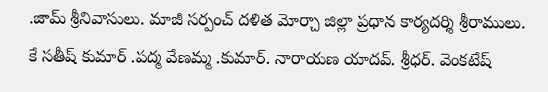.జామ్ శ్రీనివాసులు. మాజీ సర్పంచ్ దళిత మోర్చా జిల్లా ప్రధాన కార్యదర్శి శ్రీరాములు. కే సతీష్ కుమార్ .పద్మ వేణమ్మ .కుమార్. నారాయణ యాదవ్. శ్రీధర్. వెంకటేష్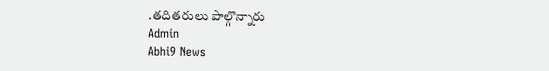.తదితరులు పాల్గొన్నారు
Admin
Abhi9 News